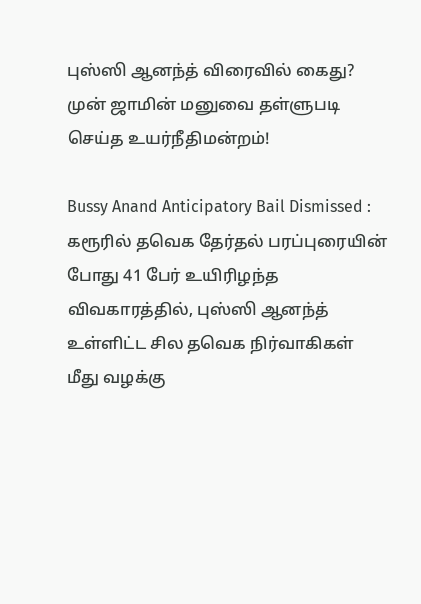புஸ்ஸி ஆனந்த் விரைவில் கைது? முன் ஜாமின் மனுவை தள்ளுபடி செய்த உயர்நீதிமன்றம்!

Bussy Anand Anticipatory Bail Dismissed : கரூரில் தவெக தேர்தல் பரப்புரையின் போது 41 பேர் உயிரிழந்த விவகாரத்தில், புஸ்ஸி ஆனந்த் உள்ளிட்ட சில தவெக நிர்வாகிகள் மீது வழக்கு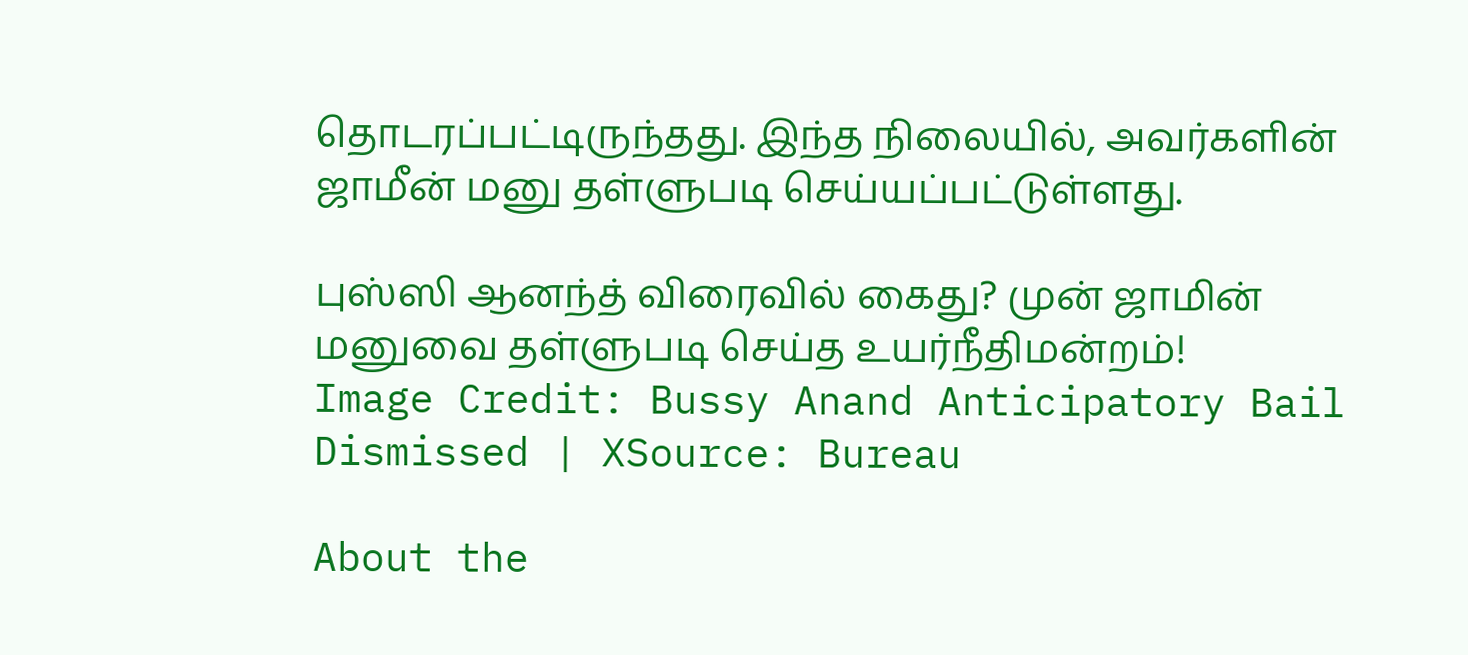தொடரப்பட்டிருந்தது. இந்த நிலையில், அவர்களின் ஜாமீன் மனு தள்ளுபடி செய்யப்பட்டுள்ளது.

புஸ்ஸி ஆனந்த் விரைவில் கைது? முன் ஜாமின் மனுவை தள்ளுபடி செய்த உயர்நீதிமன்றம்!
Image Credit: Bussy Anand Anticipatory Bail Dismissed | XSource: Bureau

About the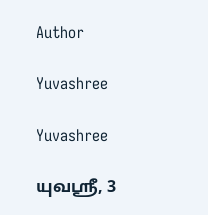Author

Yuvashree

Yuvashree

யுவஸ்ரீ, 3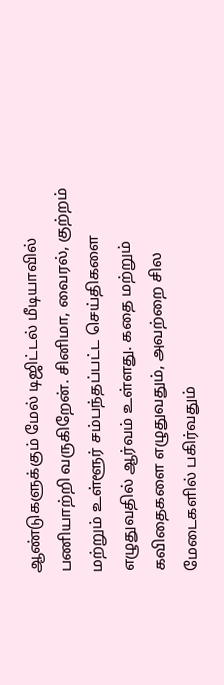ஆண்டுகளுக்கும் மேல் டிஜிட்டல் மீடியாவில் பணியாற்றி வருகிறேன். சினிமா, வைரல், குற்றம் மற்றும் உள்ளூர் சம்பந்தப்பட்ட செய்திகளை எழுதுவதில் ஆர்வம் உள்ளது. கதை மற்றும் கவிதைகளை எழுதுவதும், அவற்றை சில மேடைகளில் பகிர்வதும்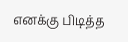எனக்கு பிடித்த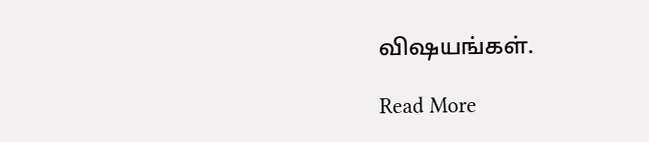விஷயங்கள்.

Read More